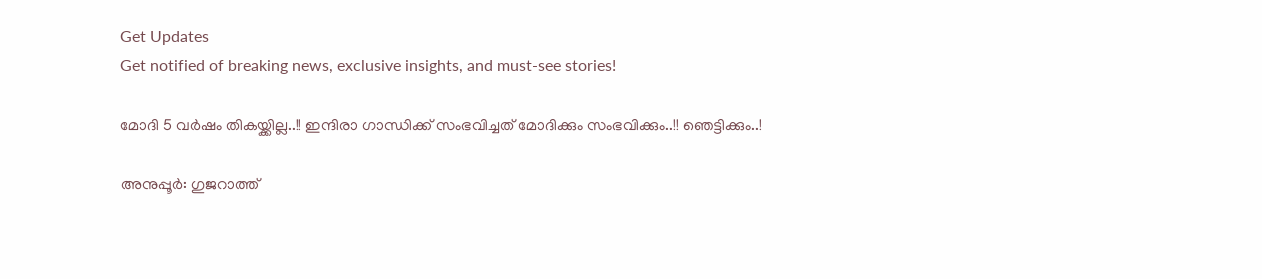Get Updates
Get notified of breaking news, exclusive insights, and must-see stories!

മോദി 5 വര്‍ഷം തികയ്ക്കില്ല..!! ഇന്ദിരാ ഗാന്ധിക്ക് സംഭവിച്ചത് മോദിക്കും സംഭവിക്കും..!! ഞെട്ടിക്കും..!

അനുപ്പൂര്‍: ഗുജറാത്ത്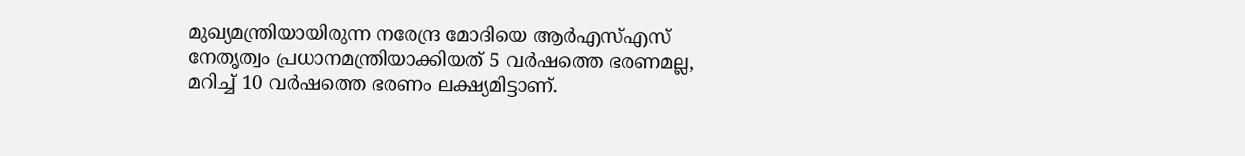മുഖ്യമന്ത്രിയായിരുന്ന നരേന്ദ്ര മോദിയെ ആര്‍എസ്എസ് നേതൃത്വം പ്രധാനമന്ത്രിയാക്കിയത് 5 വര്‍ഷത്തെ ഭരണമല്ല, മറിച്ച് 10 വര്‍ഷത്തെ ഭരണം ലക്ഷ്യമിട്ടാണ്.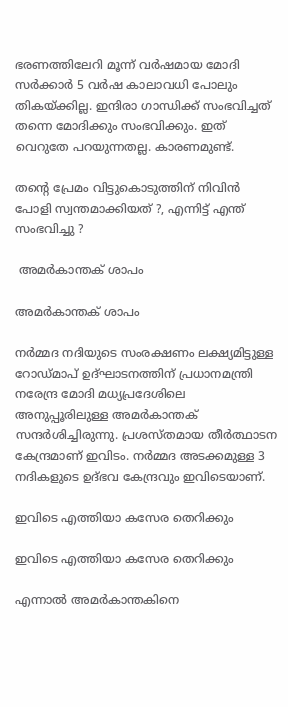ഭരണത്തിലേറി മൂന്ന് വര്‍ഷമായ മോദി സര്‍ക്കാര്‍ 5 വര്‍ഷ കാലാവധി പോലും തികയ്ക്കില്ല. ഇന്ദിരാ ഗാന്ധിക്ക് സംഭവിച്ചത് തന്നെ മോദിക്കും സംഭവിക്കും. ഇത് വെറുതേ പറയുന്നതല്ല. കാരണമുണ്ട്.

തന്റെ പ്രേമം വിട്ടുകൊടുത്തിന് നിവിന്‍ പോളി സ്വന്തമാക്കിയത് ?, എന്നിട്ട് എന്ത് സംഭവിച്ചു ?

 അമര്‍കാന്തക് ശാപം

അമര്‍കാന്തക് ശാപം

നര്‍മ്മദ നദിയുടെ സംരക്ഷണം ലക്ഷ്യമിട്ടുള്ള റോഡ്മാപ് ഉദ്ഘാടനത്തിന് പ്രധാനമന്ത്രി നരേന്ദ്ര മോദി മധ്യപ്രദേശിലെ അനുപ്പൂരിലുള്ള അമര്‍കാന്തക് സന്ദര്‍ശിച്ചിരുന്നു. പ്രശസ്തമായ തീര്‍ത്ഥാടന കേന്ദ്രമാണ് ഇവിടം. നര്‍മ്മദ അടക്കമുള്ള 3 നദികളുടെ ഉദ്ഭവ കേന്ദ്രവും ഇവിടെയാണ്.

ഇവിടെ എത്തിയാ കസേര തെറിക്കും

ഇവിടെ എത്തിയാ കസേര തെറിക്കും

എന്നാല്‍ അമര്‍കാന്തകിനെ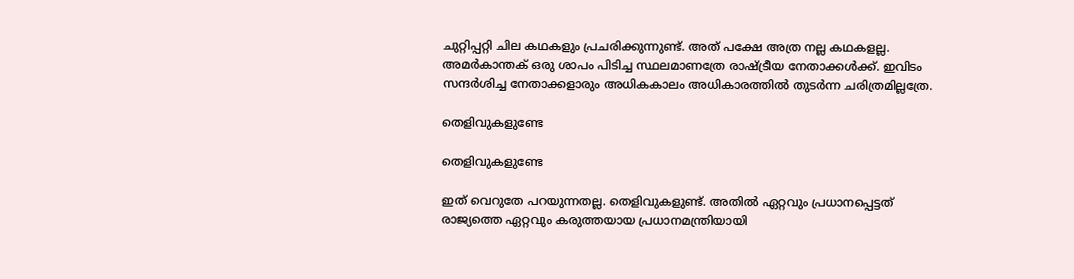ചുറ്റിപ്പറ്റി ചില കഥകളും പ്രചരിക്കുന്നുണ്ട്. അത് പക്ഷേ അത്ര നല്ല കഥകളല്ല. അമര്‍കാന്തക് ഒരു ശാപം പിടിച്ച സ്ഥലമാണത്രേ രാഷ്ട്രീയ നേതാക്കള്‍ക്ക്. ഇവിടം സന്ദര്‍ശിച്ച നേതാക്കളാരും അധികകാലം അധികാരത്തില്‍ തുടര്‍ന്ന ചരിത്രമില്ലത്രേ.

തെളിവുകളുണ്ടേ

തെളിവുകളുണ്ടേ

ഇത് വെറുതേ പറയുന്നതല്ല. തെളിവുകളുണ്ട്. അതില്‍ ഏറ്റവും പ്രധാനപ്പെട്ടത് രാജ്യത്തെ ഏറ്റവും കരുത്തയായ പ്രധാനമന്ത്രിയായി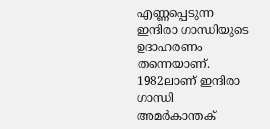എണ്ണപ്പെടുന്ന ഇന്ദിരാ ഗാന്ധിയുടെ ഉദാഹരണം തന്നെയാണ്. 1982ലാണ് ഇന്ദിരാ ഗാന്ധി അമര്‍കാന്തക്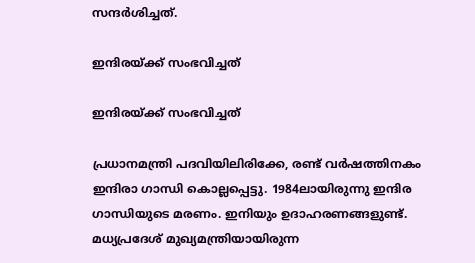സന്ദര്‍ശിച്ചത്.

ഇന്ദിരയ്ക്ക് സംഭവിച്ചത്

ഇന്ദിരയ്ക്ക് സംഭവിച്ചത്

പ്രധാനമന്ത്രി പദവിയിലിരിക്കേ, രണ്ട് വര്‍ഷത്തിനകം ഇന്ദിരാ ഗാന്ധി കൊല്ലപ്പെട്ടു. 1984ലായിരുന്നു ഇന്ദിര ഗാന്ധിയുടെ മരണം. ഇനിയും ഉദാഹരണങ്ങളുണ്ട്. മധ്യപ്രദേശ് മുഖ്യമന്ത്രിയായിരുന്ന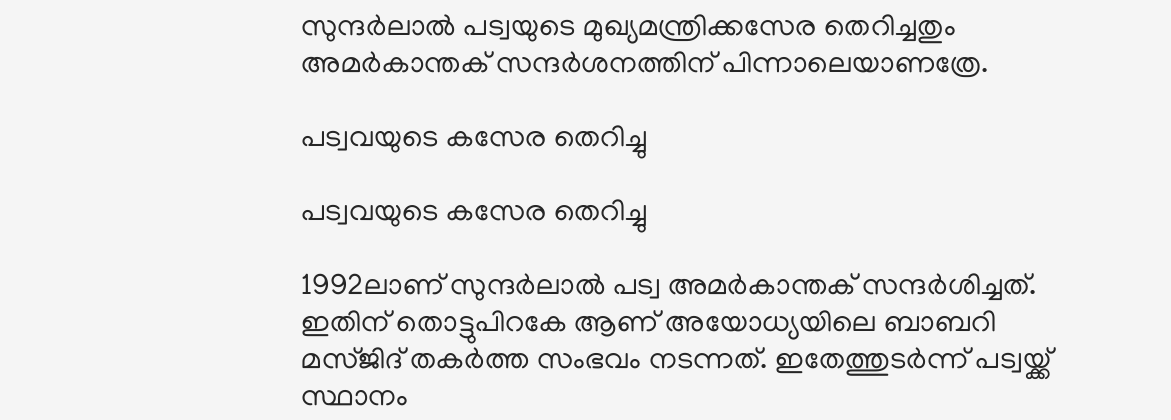സുന്ദര്‍ലാല്‍ പട്വയുടെ മുഖ്യമന്ത്രിക്കസേര തെറിച്ചതും അമര്‍കാന്തക് സന്ദര്‍ശനത്തിന് പിന്നാലെയാണത്രേ.

പട്വവയുടെ കസേര തെറിച്ചു

പട്വവയുടെ കസേര തെറിച്ചു

1992ലാണ് സുന്ദര്‍ലാല്‍ പട്വ അമര്‍കാന്തക് സന്ദര്‍ശിച്ചത്. ഇതിന് തൊട്ടുപിറകേ ആണ് അയോധ്യയിലെ ബാബറി മസ്ജിദ് തകര്‍ത്ത സംഭവം നടന്നത്. ഇതേത്തുടര്‍ന്ന് പട്വയ്ക്ക് സ്ഥാനം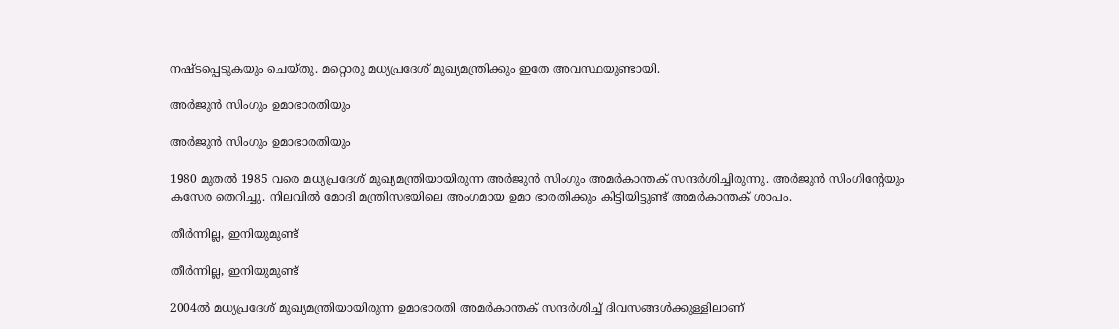നഷ്ടപ്പെടുകയും ചെയ്തു. മറ്റൊരു മധ്യപ്രദേശ് മുഖ്യമന്ത്രിക്കും ഇതേ അവസ്ഥയുണ്ടായി.

അര്‍ജുന്‍ സിംഗും ഉമാഭാരതിയും

അര്‍ജുന്‍ സിംഗും ഉമാഭാരതിയും

1980 മുതല്‍ 1985 വരെ മധ്യപ്രദേശ് മുഖ്യമന്ത്രിയായിരുന്ന അര്‍ജുന്‍ സിംഗും അമര്‍കാന്തക് സന്ദര്‍ശിച്ചിരുന്നു. അര്‍ജുന്‍ സിംഗിന്റേയും കസേര തെറിച്ചു. നിലവില്‍ മോദി മന്ത്രിസഭയിലെ അംഗമായ ഉമാ ഭാരതിക്കും കിട്ടിയിട്ടുണ്ട് അമര്‍കാന്തക് ശാപം.

തീര്‍ന്നില്ല, ഇനിയുമുണ്ട്

തീര്‍ന്നില്ല, ഇനിയുമുണ്ട്

2004ല്‍ മധ്യപ്രദേശ് മുഖ്യമന്ത്രിയായിരുന്ന ഉമാഭാരതി അമര്‍കാന്തക് സന്ദര്‍ശിച്ച് ദിവസങ്ങള്‍ക്കുള്ളിലാണ്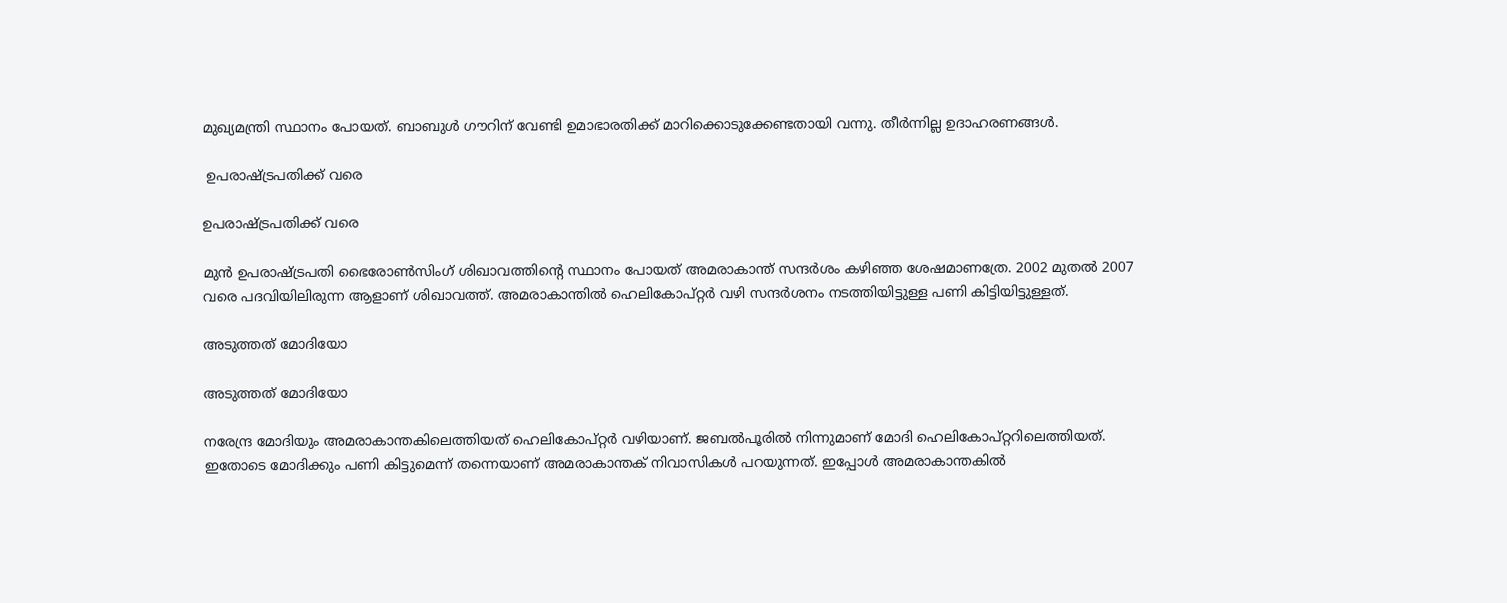മുഖ്യമന്ത്രി സ്ഥാനം പോയത്. ബാബുള്‍ ഗൗറിന് വേണ്ടി ഉമാഭാരതിക്ക് മാറിക്കൊടുക്കേണ്ടതായി വന്നു. തീര്‍ന്നില്ല ഉദാഹരണങ്ങള്‍.

 ഉപരാഷ്ട്രപതിക്ക് വരെ

ഉപരാഷ്ട്രപതിക്ക് വരെ

മുന്‍ ഉപരാഷ്ട്രപതി ഭൈരോണ്‍സിംഗ് ശിഖാവത്തിന്റെ സ്ഥാനം പോയത് അമരാകാന്ത് സന്ദര്‍ശം കഴിഞ്ഞ ശേഷമാണത്രേ. 2002 മുതല്‍ 2007 വരെ പദവിയിലിരുന്ന ആളാണ് ശിഖാവത്ത്. അമരാകാന്തില്‍ ഹെലികോപ്റ്റര്‍ വഴി സന്ദര്‍ശനം നടത്തിയിട്ടുള്ള പണി കിട്ടിയിട്ടുള്ളത്.

അടുത്തത് മോദിയോ

അടുത്തത് മോദിയോ

നരേന്ദ്ര മോദിയും അമരാകാന്തകിലെത്തിയത് ഹെലികോപ്റ്റര്‍ വഴിയാണ്. ജബല്‍പൂരില്‍ നിന്നുമാണ് മോദി ഹെലികോപ്റ്ററിലെത്തിയത്. ഇതോടെ മോദിക്കും പണി കിട്ടുമെന്ന് തന്നെയാണ് അമരാകാന്തക് നിവാസികള്‍ പറയുന്നത്. ഇപ്പോള്‍ അമരാകാന്തകില്‍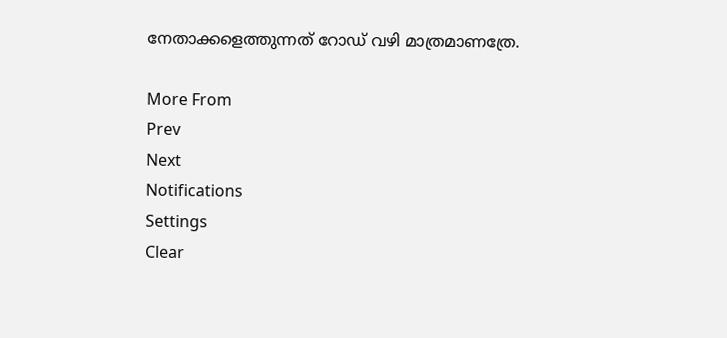നേതാക്കളെത്തുന്നത് റോഡ് വഴി മാത്രമാണത്രേ.

More From
Prev
Next
Notifications
Settings
Clear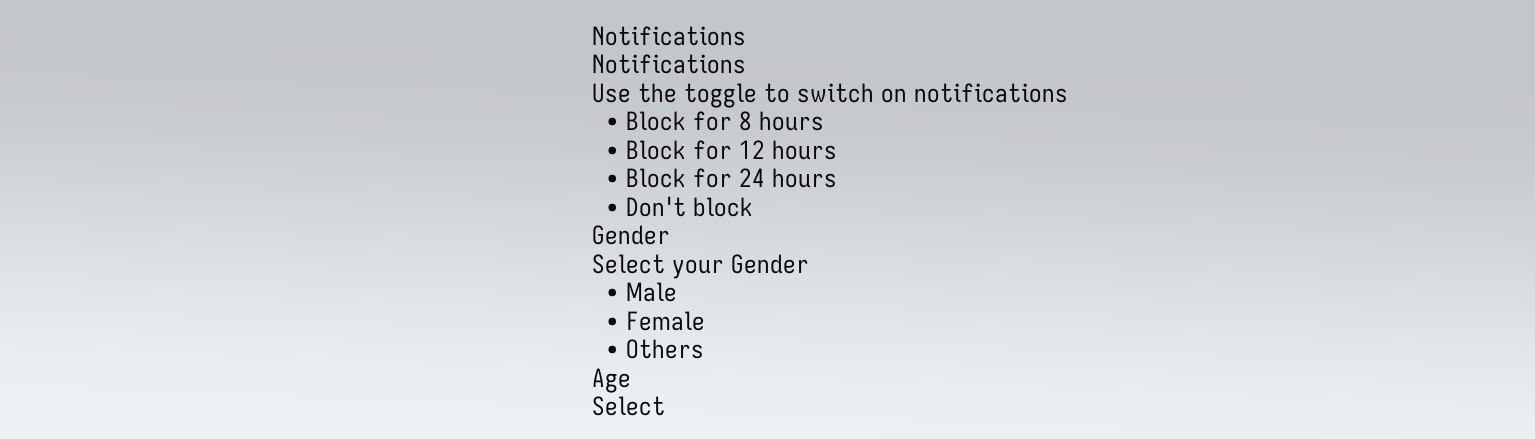Notifications
Notifications
Use the toggle to switch on notifications
  • Block for 8 hours
  • Block for 12 hours
  • Block for 24 hours
  • Don't block
Gender
Select your Gender
  • Male
  • Female
  • Others
Age
Select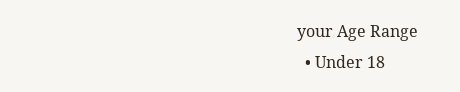your Age Range
  • Under 18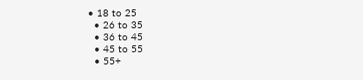• 18 to 25
  • 26 to 35
  • 36 to 45
  • 45 to 55
  • 55+